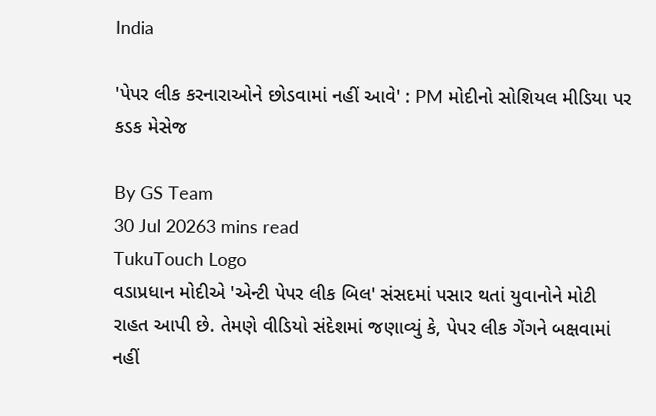India

'પેપર લીક કરનારાઓને છોડવામાં નહીં આવે' : PM મોદીનો સોશિયલ મીડિયા પર કડક મેસેજ

By GS Team
30 Jul 20263 mins read
TukuTouch Logo
વડાપ્રધાન મોદીએ 'એન્ટી પેપર લીક બિલ' સંસદમાં પસાર થતાં યુવાનોને મોટી રાહત આપી છે. તેમણે વીડિયો સંદેશમાં જણાવ્યું કે, પેપર લીક ગેંગને બક્ષવામાં નહીં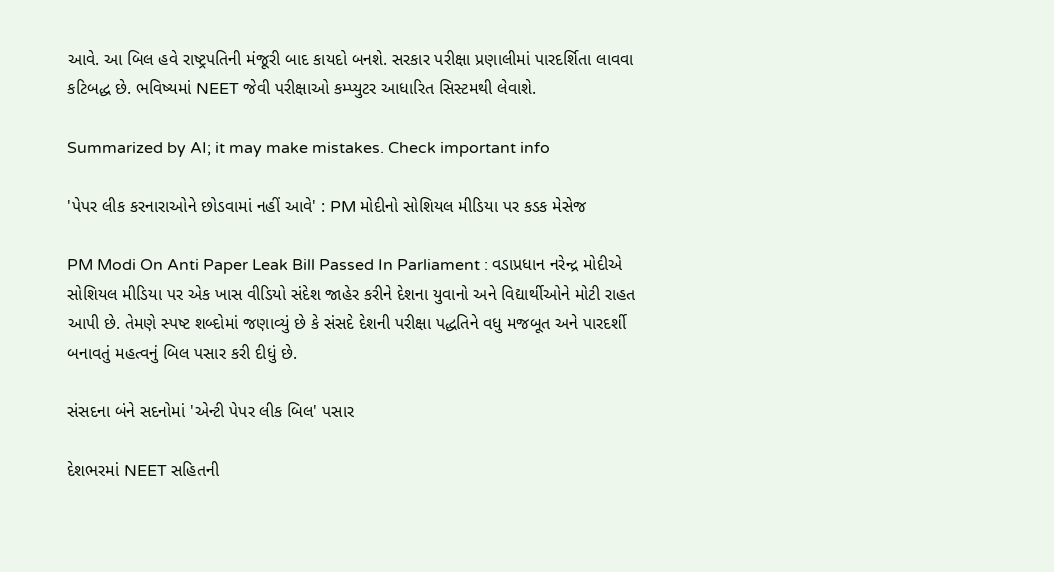આવે. આ બિલ હવે રાષ્ટ્રપતિની મંજૂરી બાદ કાયદો બનશે. સરકાર પરીક્ષા પ્રણાલીમાં પારદર્શિતા લાવવા કટિબદ્ધ છે. ભવિષ્યમાં NEET જેવી પરીક્ષાઓ કમ્પ્યુટર આધારિત સિસ્ટમથી લેવાશે.

Summarized by AI; it may make mistakes. Check important info

'પેપર લીક કરનારાઓને છોડવામાં નહીં આવે' : PM મોદીનો સોશિયલ મીડિયા પર કડક મેસેજ

PM Modi On Anti Paper Leak Bill Passed In Parliament : વડાપ્રધાન નરેન્દ્ર મોદીએ સોશિયલ મીડિયા પર એક ખાસ વીડિયો સંદેશ જાહેર કરીને દેશના યુવાનો અને વિદ્યાર્થીઓને મોટી રાહત આપી છે. તેમણે સ્પષ્ટ શબ્દોમાં જણાવ્યું છે કે સંસદે દેશની પરીક્ષા પદ્ધતિને વધુ મજબૂત અને પારદર્શી બનાવતું મહત્વનું બિલ પસાર કરી દીધું છે.

સંસદના બંને સદનોમાં 'એન્ટી પેપર લીક બિલ' પસાર

દેશભરમાં NEET સહિતની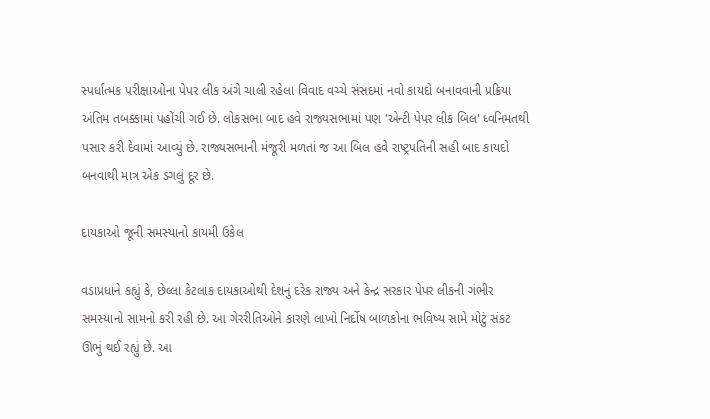સ્પર્ધાત્મક પરીક્ષાઓના પેપર લીક અંગે ચાલી રહેલા વિવાદ વચ્ચે સંસદમાં નવો કાયદો બનાવવાની પ્રક્રિયા અંતિમ તબક્કામાં પહોંચી ગઈ છે. લોકસભા બાદ હવે રાજ્યસભામાં પણ 'એન્ટી પેપર લીક બિલ' ધ્વનિમતથી પસાર કરી દેવામાં આવ્યું છે. રાજ્યસભાની મંજૂરી મળતાં જ આ બિલ હવે રાષ્ટ્રપતિની સહી બાદ કાયદો બનવાથી માત્ર એક ડગલું દૂર છે.

દાયકાઓ જૂની સમસ્યાનો કાયમી ઉકેલ

વડાપ્રધાને કહ્યું કે, છેલ્લા કેટલાક દાયકાઓથી દેશનું દરેક રાજ્ય અને કેન્દ્ર સરકાર પેપર લીકની ગંભીર સમસ્યાનો સામનો કરી રહી છે. આ ગેરરીતિઓને કારણે લાખો નિર્દોષ બાળકોના ભવિષ્ય સામે મોટું સંકટ ઊભું થઈ રહ્યું છે. આ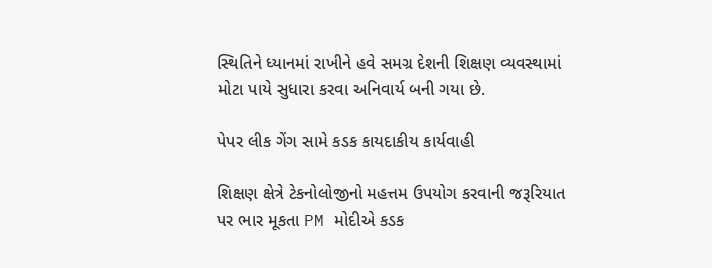સ્થિતિને ધ્યાનમાં રાખીને હવે સમગ્ર દેશની શિક્ષણ વ્યવસ્થામાં મોટા પાયે સુધારા કરવા અનિવાર્ય બની ગયા છે.

પેપર લીક ગેંગ સામે કડક કાયદાકીય કાર્યવાહી

શિક્ષણ ક્ષેત્રે ટેકનોલોજીનો મહત્તમ ઉપયોગ કરવાની જરૂરિયાત પર ભાર મૂકતા PM મોદીએ કડક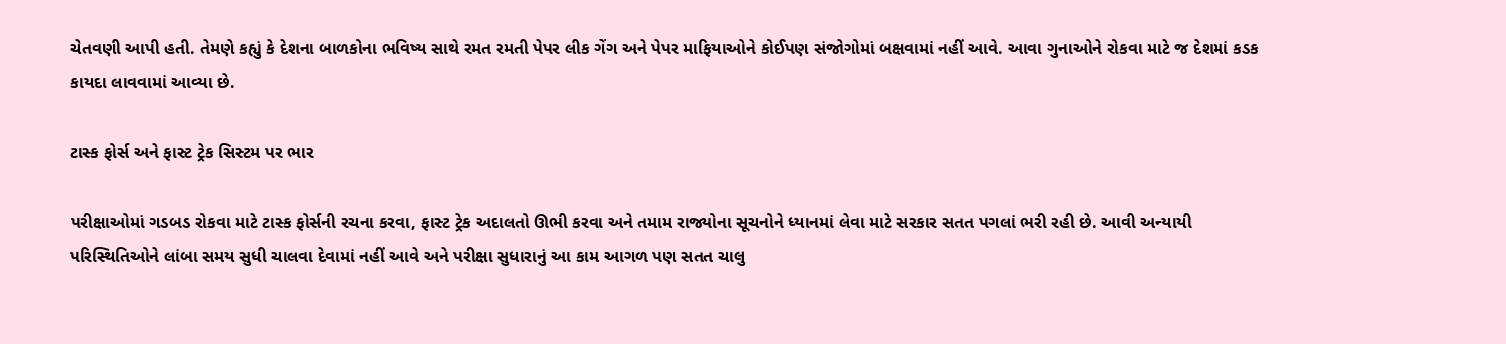ચેતવણી આપી હતી. તેમણે કહ્યું કે દેશના બાળકોના ભવિષ્ય સાથે રમત રમતી પેપર લીક ગેંગ અને પેપર માફિયાઓને કોઈપણ સંજોગોમાં બક્ષવામાં નહીં આવે. આવા ગુનાઓને રોકવા માટે જ દેશમાં કડક કાયદા લાવવામાં આવ્યા છે.

ટાસ્ક ફોર્સ અને ફાસ્ટ ટ્રેક સિસ્ટમ પર ભાર

પરીક્ષાઓમાં ગડબડ રોકવા માટે ટાસ્ક ફોર્સની રચના કરવા, ફાસ્ટ ટ્રેક અદાલતો ઊભી કરવા અને તમામ રાજ્યોના સૂચનોને ધ્યાનમાં લેવા માટે સરકાર સતત પગલાં ભરી રહી છે. આવી અન્યાયી પરિસ્થિતિઓને લાંબા સમય સુધી ચાલવા દેવામાં નહીં આવે અને પરીક્ષા સુધારાનું આ કામ આગળ પણ સતત ચાલુ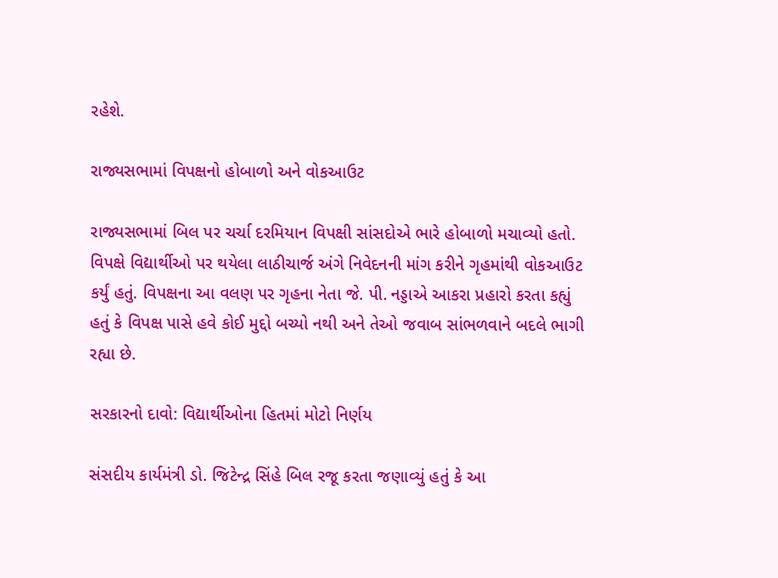રહેશે.

રાજ્યસભામાં વિપક્ષનો હોબાળો અને વોકઆઉટ

રાજ્યસભામાં બિલ પર ચર્ચા દરમિયાન વિપક્ષી સાંસદોએ ભારે હોબાળો મચાવ્યો હતો. વિપક્ષે વિદ્યાર્થીઓ પર થયેલા લાઠીચાર્જ અંગે નિવેદનની માંગ કરીને ગૃહમાંથી વોકઆઉટ કર્યું હતું. વિપક્ષના આ વલણ પર ગૃહના નેતા જે. પી. નડ્ડાએ આકરા પ્રહારો કરતા કહ્યું હતું કે વિપક્ષ પાસે હવે કોઈ મુદ્દો બચ્યો નથી અને તેઓ જવાબ સાંભળવાને બદલે ભાગી રહ્યા છે.

સરકારનો દાવો: વિદ્યાર્થીઓના હિતમાં મોટો નિર્ણય

સંસદીય કાર્યમંત્રી ડો. જિટેન્દ્ર સિંહે બિલ રજૂ કરતા જણાવ્યું હતું કે આ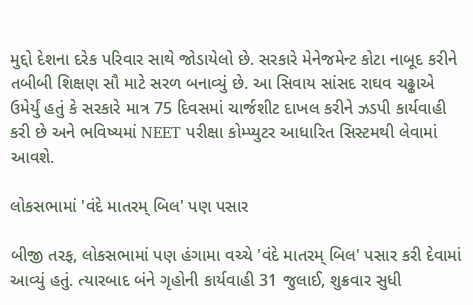મુદ્દો દેશના દરેક પરિવાર સાથે જોડાયેલો છે. સરકારે મેનેજમેન્ટ કોટા નાબૂદ કરીને તબીબી શિક્ષણ સૌ માટે સરળ બનાવ્યું છે. આ સિવાય સાંસદ રાઘવ ચઢ્ઢાએ ઉમેર્યું હતું કે સરકારે માત્ર 75 દિવસમાં ચાર્જશીટ દાખલ કરીને ઝડપી કાર્યવાહી કરી છે અને ભવિષ્યમાં NEET પરીક્ષા કોમ્પ્યુટર આધારિત સિસ્ટમથી લેવામાં આવશે.

લોકસભામાં 'વંદે માતરમ્ બિલ' પણ પસાર

બીજી તરફ, લોકસભામાં પણ હંગામા વચ્ચે 'વંદે માતરમ્ બિલ' પસાર કરી દેવામાં આવ્યું હતું. ત્યારબાદ બંને ગૃહોની કાર્યવાહી 31 જુલાઈ, શુક્રવાર સુધી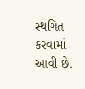સ્થગિત કરવામાં આવી છે.